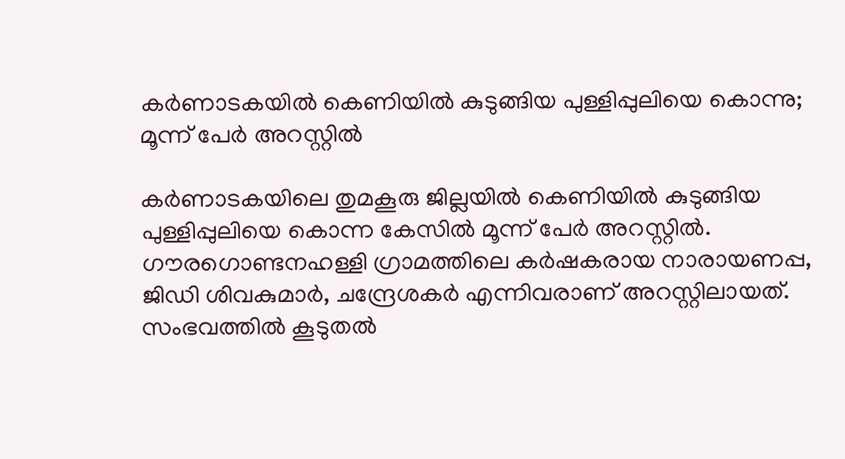കർണാടകയിൽ കെണിയിൽ കുടുങ്ങിയ പുള്ളിപ്പുലിയെ കൊന്നു; മൂന്ന് പേർ അറസ്റ്റിൽ

കർണാടകയിലെ തുമകൂരു ജില്ലയിൽ കെണിയിൽ കുടുങ്ങിയ പുള്ളിപ്പുലിയെ കൊന്ന കേസിൽ മൂന്ന് പേർ അറസ്റ്റിൽ. ഗൗരഗൊണ്ടനഹള്ളി ഗ്രാമത്തിലെ കർഷകരായ നാരായണപ്പ, ജിഡി ശിവകുമാർ, ചന്ദ്രേശകർ എന്നിവരാണ് അറസ്റ്റിലായത്. സംഭവത്തിൽ കൂടുതൽ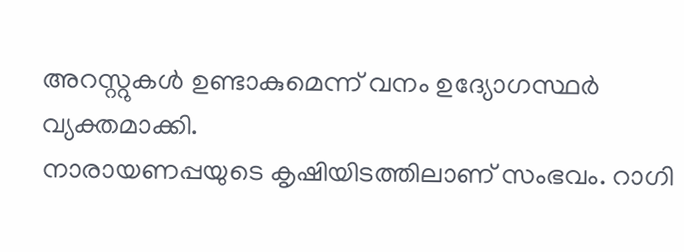അറസ്റ്റുകൾ ഉണ്ടാകുമെന്ന് വനം ഉദ്യോഗസ്ഥർ വ്യക്തമാക്കി.
നാരായണപ്പയുടെ കൃഷിയിടത്തിലാണ് സംഭവം. റാഗി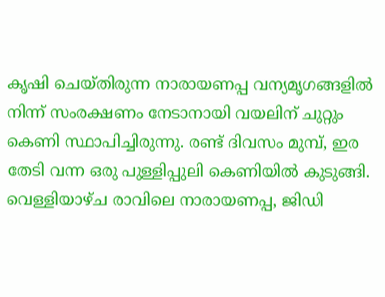കൃഷി ചെയ്തിരുന്ന നാരായണപ്പ വന്യമൃഗങ്ങളിൽ നിന്ന് സംരക്ഷണം നേടാനായി വയലിന് ചുറ്റും കെണി സ്ഥാപിച്ചിരുന്നു. രണ്ട് ദിവസം മുമ്പ്, ഇര തേടി വന്ന ഒരു പുള്ളിപ്പുലി കെണിയിൽ കുടുങ്ങി. വെള്ളിയാഴ്ച രാവിലെ നാരായണപ്പ, ജിഡി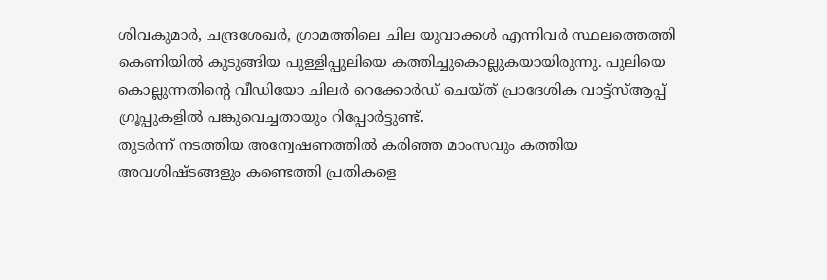ശിവകുമാർ, ചന്ദ്രശേഖർ, ഗ്രാമത്തിലെ ചില യുവാക്കൾ എന്നിവർ സ്ഥലത്തെത്തി കെണിയിൽ കുടുങ്ങിയ പുള്ളിപ്പുലിയെ കത്തിച്ചുകൊല്ലുകയായിരുന്നു. പുലിയെ കൊല്ലുന്നതിന്റെ വീഡിയോ ചിലർ റെക്കോർഡ് ചെയ്ത് പ്രാദേശിക വാട്ട്സ്ആപ്പ് ഗ്രൂപ്പുകളിൽ പങ്കുവെച്ചതായും റിപ്പോർട്ടുണ്ട്.
തുടർന്ന് നടത്തിയ അന്വേഷണത്തിൽ കരിഞ്ഞ മാംസവും കത്തിയ അവശിഷ്ടങ്ങളും കണ്ടെത്തി പ്രതികളെ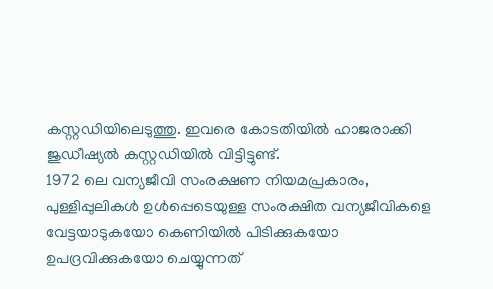കസ്റ്റഡിയിലെടുത്തു. ഇവരെ കോടതിയിൽ ഹാജരാക്കി ജുഡീഷ്യൽ കസ്റ്റഡിയിൽ വിട്ടിട്ടുണ്ട്.
1972 ലെ വന്യജീവി സംരക്ഷണ നിയമപ്രകാരം, പുള്ളിപ്പുലികൾ ഉൾപ്പെടെയുള്ള സംരക്ഷിത വന്യജീവികളെ വേട്ടയാടുകയോ കെണിയിൽ പിടിക്കുകയോ ഉപദ്രവിക്കുകയോ ചെയ്യുന്നത്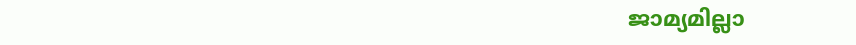ജാമ്യമില്ലാ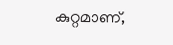കുറ്റമാണ്,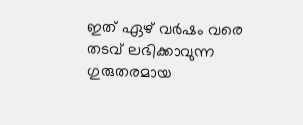ഇത് ഏഴ് വർഷം വരെ തടവ് ലഭിക്കാവുന്ന ഗുരുതരമായ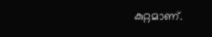കുറ്റമാണ്.